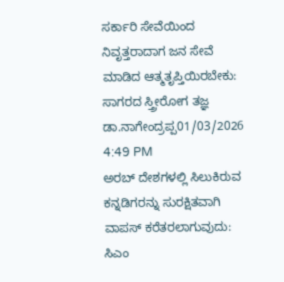ಸರ್ಕಾರಿ ಸೇವೆಯಿಂದ ನಿವೃತ್ತರಾದಾಗ ಜನ ಸೇವೆ ಮಾಡಿದ ಆತ್ಮತೃಪ್ತಿಯಿರಬೇಕು: ಸಾಗರದ ಸ್ತ್ರೀರೋಗ ತಜ್ಞ ಡಾ.ನಾಗೇಂದ್ರಪ್ಪ01/03/2026 4:49 PM
ಅರಬ್ ದೇಶಗಳಲ್ಲಿ ಸಿಲುಕಿರುವ ಕನ್ನಡಿಗರನ್ನು ಸುರಕ್ಷಿತವಾಗಿ ವಾಪಸ್ ಕರೆತರಲಾಗುವುದು: ಸಿಎಂ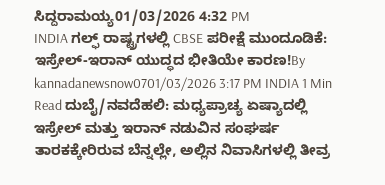ಸಿದ್ದರಾಮಯ್ಯ01/03/2026 4:32 PM
INDIA ಗಲ್ಫ್ ರಾಷ್ಟ್ರಗಳಲ್ಲಿ CBSE ಪರೀಕ್ಷೆ ಮುಂದೂಡಿಕೆ: ಇಸ್ರೇಲ್-ಇರಾನ್ ಯುದ್ಧದ ಭೀತಿಯೇ ಕಾರಣ!By kannadanewsnow0701/03/2026 3:17 PM INDIA 1 Min Read ದುಬೈ/ನವದೆಹಲಿ: ಮಧ್ಯಪ್ರಾಚ್ಯ ಏಷ್ಯಾದಲ್ಲಿ ಇಸ್ರೇಲ್ ಮತ್ತು ಇರಾನ್ ನಡುವಿನ ಸಂಘರ್ಷ ತಾರಕಕ್ಕೇರಿರುವ ಬೆನ್ನಲ್ಲೇ, ಅಲ್ಲಿನ ನಿವಾಸಿಗಳಲ್ಲಿ ತೀವ್ರ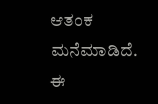ಆತಂಕ ಮನೆಮಾಡಿದೆ. ಈ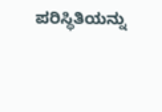ಪರಿಸ್ಥಿತಿಯನ್ನು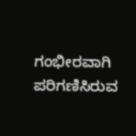ಗಂಭೀರವಾಗಿ ಪರಿಗಣಿಸಿರುವ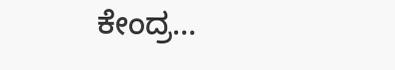ಕೇಂದ್ರ…